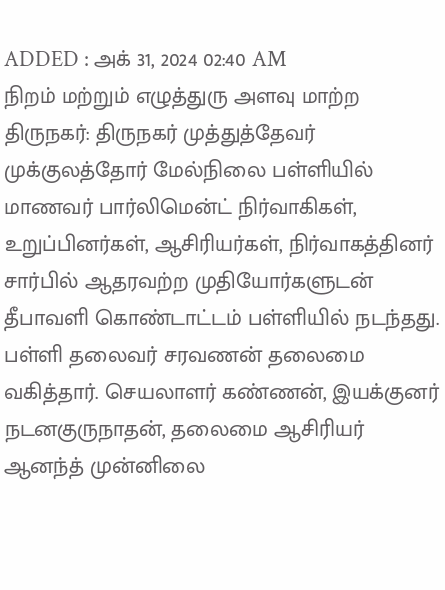ADDED : அக் 31, 2024 02:40 AM
நிறம் மற்றும் எழுத்துரு அளவு மாற்ற
திருநகர்: திருநகர் முத்துத்தேவர் முக்குலத்தோர் மேல்நிலை பள்ளியில் மாணவர் பார்லிமென்ட் நிர்வாகிகள், உறுப்பினர்கள், ஆசிரியர்கள், நிர்வாகத்தினர் சார்பில் ஆதரவற்ற முதியோர்களுடன் தீபாவளி கொண்டாட்டம் பள்ளியில் நடந்தது.
பள்ளி தலைவர் சரவணன் தலைமை வகித்தார். செயலாளர் கண்ணன், இயக்குனர் நடனகுருநாதன், தலைமை ஆசிரியர் ஆனந்த் முன்னிலை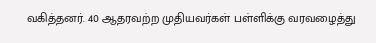வகித்தனர். 40 ஆதரவற்ற முதியவர்கள் பள்ளிக்கு வரவழைத்து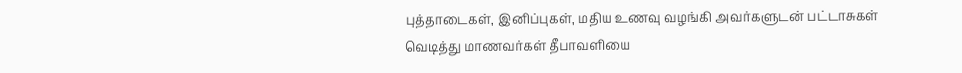புத்தாடைகள், இனிப்புகள், மதிய உணவு வழங்கி அவர்களுடன் பட்டாசுகள் வெடித்து மாணவர்கள் தீபாவளியை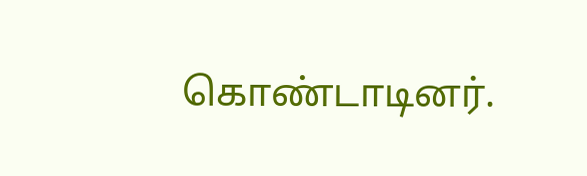கொண்டாடினர்.